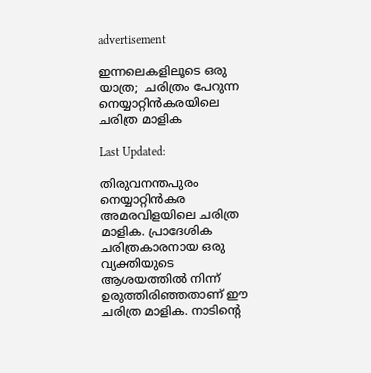advertisement

ഇന്നലെകളിലൂടെ ഒരു യാത്ര;  ചരിത്രം പേറുന്ന നെയ്യാറ്റിൻകരയിലെ ചരിത്ര മാളിക

Last Updated:

തിരുവനന്തപുരം നെയ്യാറ്റിൻകര അമരവിളയിലെ ചരിത്ര മാളിക. പ്രാദേശിക ചരിത്രകാരനായ ഒരു വ്യക്തിയുടെ ആശയത്തിൽ നിന്ന് ഉരുത്തിരിഞ്ഞതാണ് ഈ ചരിത്ര മാളിക. നാടിൻ്റെ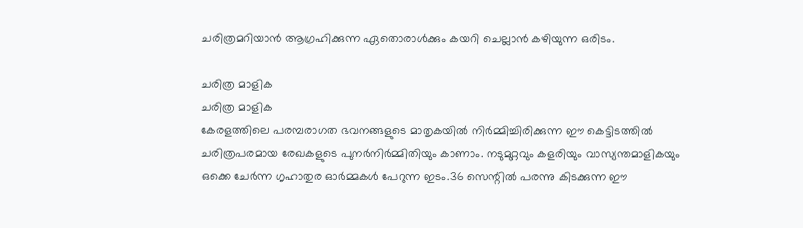ചരിത്രമറിയാൻ ആഗ്രഹിക്കുന്ന ഏതൊരാൾക്കും കയറി ചെല്ലാൻ കഴിയുന്ന ഒരിടം.

ചരിത്ര മാളിക
ചരിത്ര മാളിക
കേരളത്തിലെ പരമ്പരാഗത ഭവനങ്ങളുടെ മാതൃകയിൽ നിർമ്മിച്ചിരിക്കുന്ന ഈ കെട്ടിടത്തിൽ ചരിത്രപരമായ രേഖകളുടെ പുനർനിർമ്മിതിയും കാണാം. നടുമുറ്റവും കളരിയും വാസ്യന്തമാളികയും ഒക്കെ ചേർന്ന ഗൃഹാതുര ഓർമ്മകൾ പേറുന്ന ഇടം.36 സെന്റിൽ പരന്നു കിടക്കുന്ന ഈ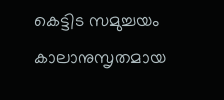കെട്ടിട സമുച്ചയം കാലാനുസൃതമായ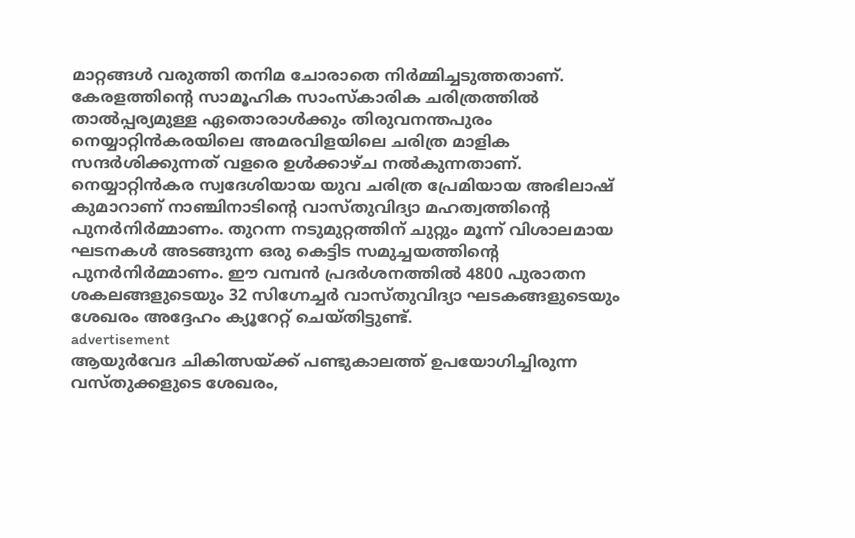മാറ്റങ്ങൾ വരുത്തി തനിമ ചോരാതെ നിർമ്മിച്ചടുത്തതാണ്.
കേരളത്തിൻ്റെ സാമൂഹിക സാംസ്കാരിക ചരിത്രത്തിൽ താൽപ്പര്യമുള്ള ഏതൊരാൾക്കും തിരുവനന്തപുരം നെയ്യാറ്റിൻകരയിലെ അമരവിളയിലെ ചരിത്ര മാളിക സന്ദർശിക്കുന്നത് വളരെ ഉൾക്കാഴ്ച നൽകുന്നതാണ്. നെയ്യാറ്റിൻകര സ്വദേശിയായ യുവ ചരിത്ര പ്രേമിയായ അഭിലാഷ് കുമാറാണ് നാഞ്ചിനാടിൻ്റെ വാസ്തുവിദ്യാ മഹത്വത്തിൻ്റെ പുനർനിർമ്മാണം. തുറന്ന നടുമുറ്റത്തിന് ചുറ്റും മൂന്ന് വിശാലമായ ഘടനകൾ അടങ്ങുന്ന ഒരു കെട്ടിട സമുച്ചയത്തിൻ്റെ പുനർനിർമ്മാണം. ഈ വമ്പൻ പ്രദർശനത്തിൽ 4800 പുരാതന ശകലങ്ങളുടെയും 32 സിഗ്നേച്ചർ വാസ്തുവിദ്യാ ഘടകങ്ങളുടെയും ശേഖരം അദ്ദേഹം ക്യൂറേറ്റ് ചെയ്തിട്ടുണ്ട്.
advertisement
ആയുർവേദ ചികിത്സയ്ക്ക് പണ്ടുകാലത്ത് ഉപയോഗിച്ചിരുന്ന വസ്തുക്കളുടെ ശേഖരം,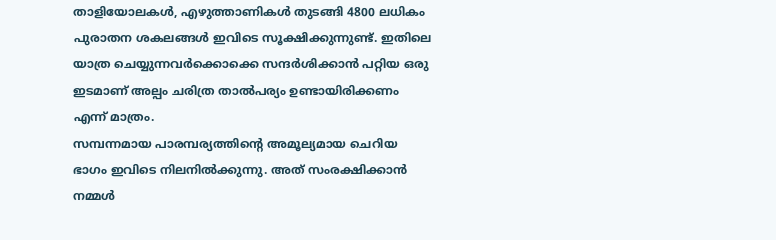താളിയോലകൾ, എഴുത്താണികൾ തുടങ്ങി 4800 ലധികം പുരാതന ശകലങ്ങൾ ഇവിടെ സൂക്ഷിക്കുന്നുണ്ട്. ഇതിലെ യാത്ര ചെയ്യുന്നവർക്കൊക്കെ സന്ദർശിക്കാൻ പറ്റിയ ഒരു ഇടമാണ് അല്പം ചരിത്ര താൽപര്യം ഉണ്ടായിരിക്കണം എന്ന് മാത്രം.
സമ്പന്നമായ പാരമ്പര്യത്തിൻ്റെ അമൂല്യമായ ചെറിയ ഭാഗം ഇവിടെ നിലനിൽക്കുന്നു. അത് സംരക്ഷിക്കാൻ നമ്മൾ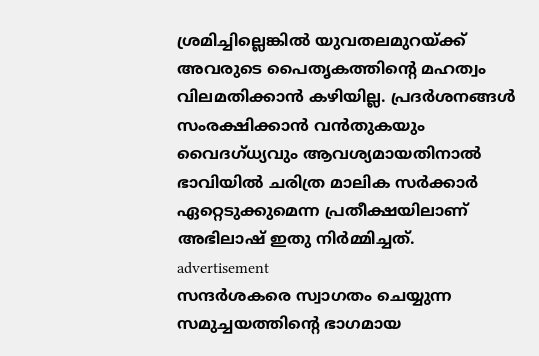ശ്രമിച്ചില്ലെങ്കിൽ യുവതലമുറയ്ക്ക് അവരുടെ പൈതൃകത്തിൻ്റെ മഹത്വം വിലമതിക്കാൻ കഴിയില്ല. പ്രദർശനങ്ങൾ സംരക്ഷിക്കാൻ വൻതുകയും വൈദഗ്ധ്യവും ആവശ്യമായതിനാൽ ഭാവിയിൽ ചരിത്ര മാലിക സർക്കാർ ഏറ്റെടുക്കുമെന്ന പ്രതീക്ഷയിലാണ് അഭിലാഷ് ഇതു നിർമ്മിച്ചത്.
advertisement
സന്ദർശകരെ സ്വാഗതം ചെയ്യുന്ന സമുച്ചയത്തിൻ്റെ ഭാഗമായ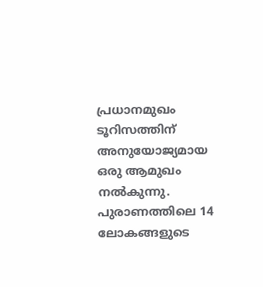പ്രധാനമുഖം ടൂറിസത്തിന് അനുയോജ്യമായ ഒരു ആമുഖം നൽകുന്നു. പുരാണത്തിലെ 14 ലോകങ്ങളുടെ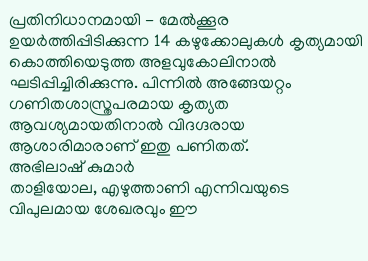പ്രതിനിധാനമായി - മേൽക്കൂര ഉയർത്തിപ്പിടിക്കുന്ന 14 കഴുക്കോലുകൾ കൃത്യമായി കൊത്തിയെടുത്ത അളവുകോലിനാൽ ഘടിപ്പിച്ചിരിക്കുന്നു. പിന്നിൽ അങ്ങേയറ്റം ഗണിതശാസ്ത്രപരമായ കൃത്യത ആവശ്യമായതിനാൽ വിദഗ്ദരായ ആശാരിമാരാണ് ഇതു പണിതത്.
അഭിലാഷ് കുമാർ
താളിയോല, എഴുത്താണി എന്നിവയുടെ വിപുലമായ ശേഖരവും ഈ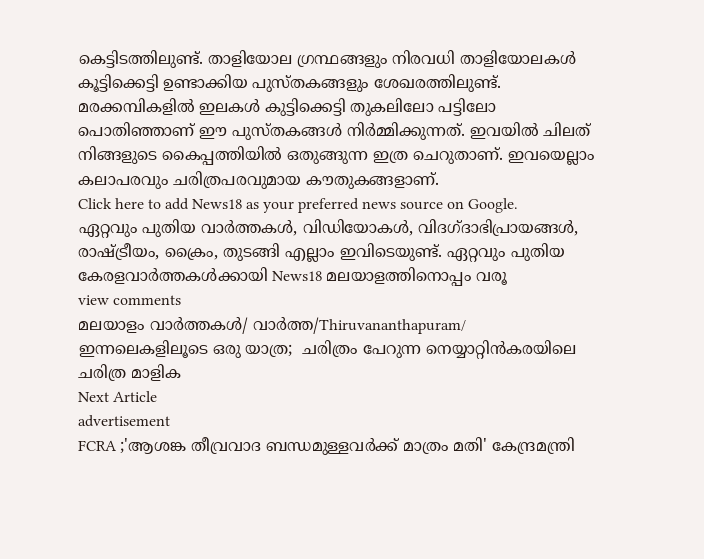കെട്ടിടത്തിലുണ്ട്. താളിയോല ഗ്രന്ഥങ്ങളും നിരവധി താളിയോലകൾ കൂട്ടിക്കെട്ടി ഉണ്ടാക്കിയ പുസ്തകങ്ങളും ശേഖരത്തിലുണ്ട്. മരക്കമ്പികളിൽ ഇലകൾ കുട്ടിക്കെട്ടി തുകലിലോ പട്ടിലോ പൊതിഞ്ഞാണ് ഈ പുസ്തകങ്ങൾ നിർമ്മിക്കുന്നത്. ഇവയിൽ ചിലത് നിങ്ങളുടെ കൈപ്പത്തിയിൽ ഒതുങ്ങുന്ന ഇത്ര ചെറുതാണ്. ഇവയെല്ലാം കലാപരവും ചരിത്രപരവുമായ കൗതുകങ്ങളാണ്.
Click here to add News18 as your preferred news source on Google.
ഏറ്റവും പുതിയ വാർത്തകൾ, വിഡിയോകൾ, വിദഗ്ദാഭിപ്രായങ്ങൾ, രാഷ്ട്രീയം, ക്രൈം, തുടങ്ങി എല്ലാം ഇവിടെയുണ്ട്. ഏറ്റവും പുതിയ കേരളവാർത്തകൾക്കായി News18 മലയാളത്തിനൊപ്പം വരൂ
view comments
മലയാളം വാർത്തകൾ/ വാർത്ത/Thiruvananthapuram/
ഇന്നലെകളിലൂടെ ഒരു യാത്ര;  ചരിത്രം പേറുന്ന നെയ്യാറ്റിൻകരയിലെ ചരിത്ര മാളിക
Next Article
advertisement
FCRA ;'ആശങ്ക തീവ്രവാദ ബന്ധമുള്ളവർക്ക് മാത്രം മതി' കേന്ദ്രമന്ത്രി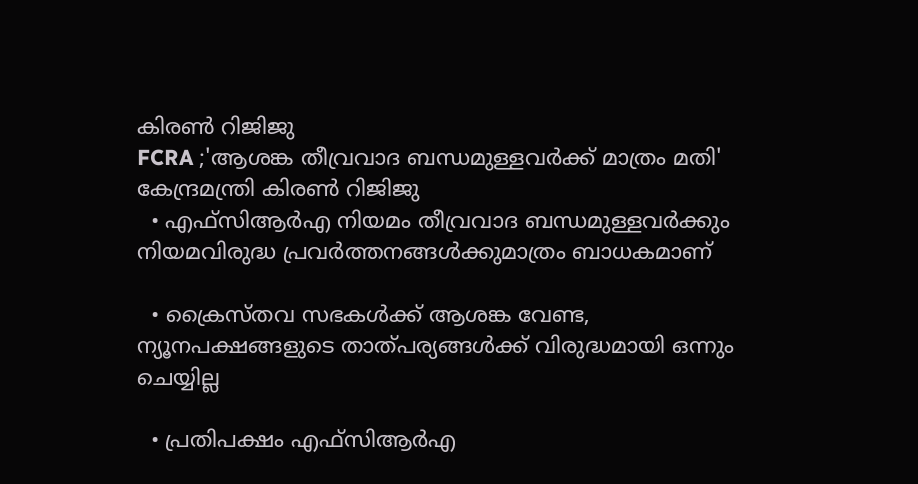കിരണ്‍ റിജിജു
FCRA ;'ആശങ്ക തീവ്രവാദ ബന്ധമുള്ളവർക്ക് മാത്രം മതി' കേന്ദ്രമന്ത്രി കിരണ്‍ റിജിജു
  • എഫ്‌സിആർഎ നിയമം തീവ്രവാദ ബന്ധമുള്ളവർക്കും നിയമവിരുദ്ധ പ്രവർത്തനങ്ങൾക്കുമാത്രം ബാധകമാണ്

  • ക്രൈസ്തവ സഭകൾക്ക് ആശങ്ക വേണ്ട, ന്യൂനപക്ഷങ്ങളുടെ താത്പര്യങ്ങൾക്ക് വിരുദ്ധമായി ഒന്നും ചെയ്യില്ല

  • പ്രതിപക്ഷം എഫ്‌സിആർഎ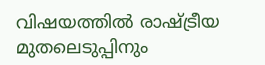വിഷയത്തിൽ രാഷ്ട്രീയ മുതലെടുപ്പിനും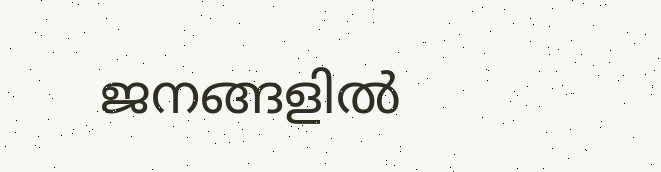ജനങ്ങളിൽ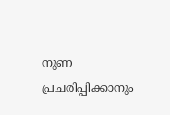നുണ പ്രചരിപ്പിക്കാനും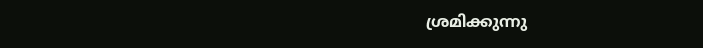ശ്രമിക്കുന്നു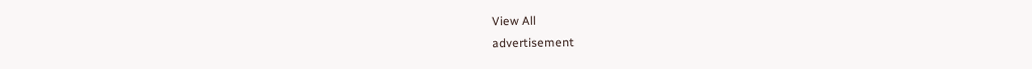View All
advertisement